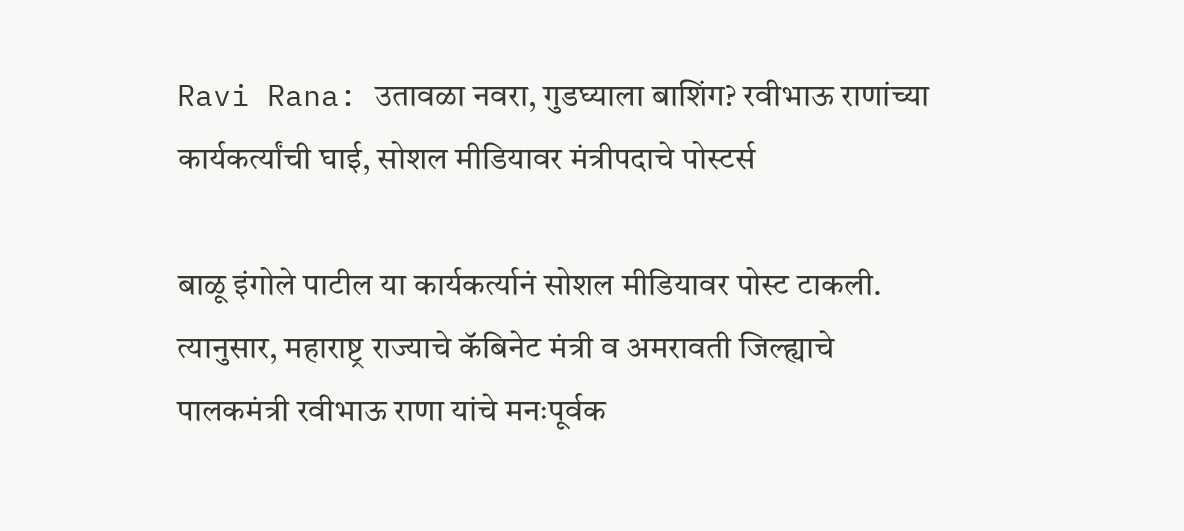Ravi Rana: उतावळा नवरा, गुडघ्याला बाशिंग? रवीभाऊ राणांच्या कार्यकर्त्यांची घाई, सोशल मीडियावर मंत्रीपदाचे पोस्टर्स

बाळू इंगोले पाटील या कार्यकर्त्यानं सोशल मीडियावर पोस्ट टाकली. त्यानुसार, महाराष्ट्र राज्याचे कॅबिनेट मंत्री व अमरावती जिल्ह्याचे पालकमंत्री रवीभाऊ राणा यांचे मनःपूर्वक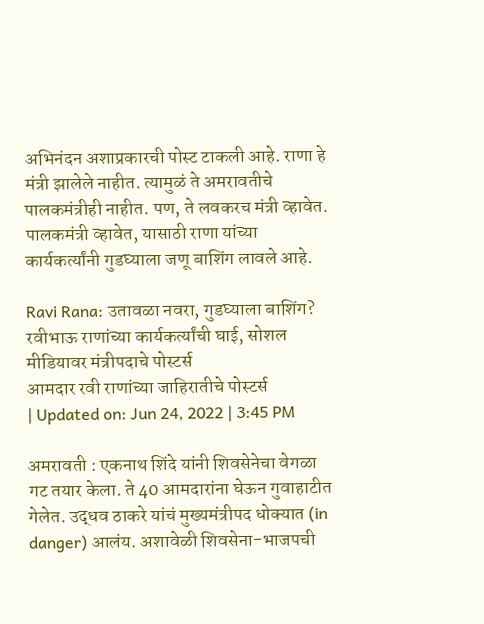अभिनंदन अशाप्रकारची पोस्ट टाकली आहे. राणा हे मंत्री झालेले नाहीत. त्यामुळं ते अमरावतीचे पालकमंत्रीही नाहीत. पण, ते लवकरच मंत्री व्हावेत. पालकमंत्री व्हावेत, यासाठी राणा यांच्या कार्यकर्त्यांनी गुडघ्याला जणू बाशिंग लावले आहे.

Ravi Rana: उतावळा नवरा, गुडघ्याला बाशिंग? रवीभाऊ राणांच्या कार्यकर्त्यांची घाई, सोशल मीडियावर मंत्रीपदाचे पोस्टर्स
आमदार रवी राणांच्या जाहिरातीचे पोस्टर्स
| Updated on: Jun 24, 2022 | 3:45 PM

अमरावती : एकनाथ शिंदे यांनी शिवसेनेचा वेगळा गट तयार केला. ते 40 आमदारांना घेऊन गुवाहाटीत गेलेत. उद्धव ठाकरे यांचं मुख्यमंत्रीपद धोक्यात (in danger) आलंय. अशावेळी शिवसेना-भाजपची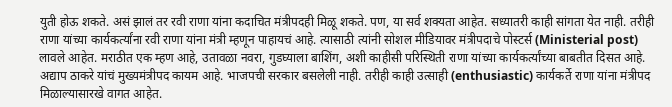युती होऊ शकते. असं झालं तर रवी राणा यांना कदाचित मंत्रीपदही मिळू शकते. पण, या सर्व शक्यता आहेत. सध्यातरी काही सांगता येत नाही. तरीही राणा यांच्या कार्यकर्त्यांना रवी राणा यांना मंत्री म्हणून पाहायचं आहे. त्यासाठी त्यांनी सोशल मीडियावर मंत्रीपदाचे पोस्टर्स (Ministerial post) लावले आहेत. मराठीत एक म्हण आहे, उतावळा नवरा, गुडघ्याला बाशिंग, अशी काहीसी परिस्थिती राणा यांच्या कार्यकर्त्यांच्या बाबतीत दिसत आहे. अद्याप ठाकरे यांचं मुख्यमंत्रीपद कायम आहे. भाजपची सरकार बसलेली नाही. तरीही काही उत्साही (enthusiastic) कार्यकर्ते राणा यांना मंत्रीपद मिळाल्यासारखे वागत आहेत.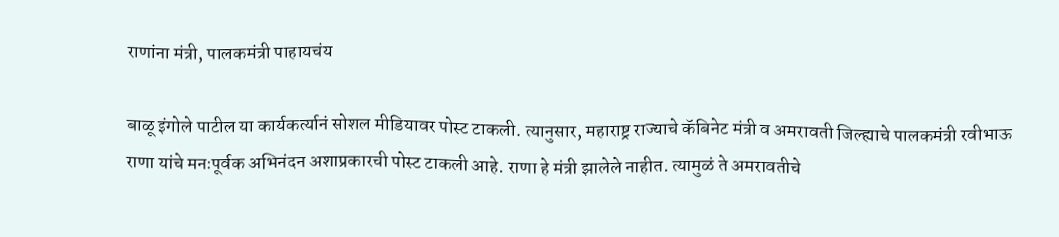राणांना मंत्री, पालकमंत्री पाहायचंय

बाळू इंगोले पाटील या कार्यकर्त्यानं सोशल मीडियावर पोस्ट टाकली. त्यानुसार, महाराष्ट्र राज्याचे कॅबिनेट मंत्री व अमरावती जिल्ह्याचे पालकमंत्री रवीभाऊ राणा यांचे मनःपूर्वक अभिनंदन अशाप्रकारची पोस्ट टाकली आहे. राणा हे मंत्री झालेले नाहीत. त्यामुळं ते अमरावतीचे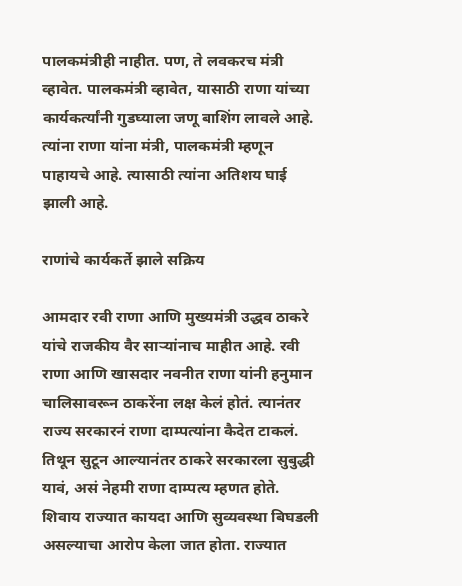पालकमंत्रीही नाहीत. पण, ते लवकरच मंत्री व्हावेत. पालकमंत्री व्हावेत, यासाठी राणा यांच्या कार्यकर्त्यांनी गुडघ्याला जणू बाशिंग लावले आहे. त्यांना राणा यांना मंत्री, पालकमंत्री म्हणून पाहायचे आहे. त्यासाठी त्यांना अतिशय घाई झाली आहे.

राणांचे कार्यकर्ते झाले सक्रिय

आमदार रवी राणा आणि मुख्यमंत्री उद्धव ठाकरे यांचे राजकीय वैर साऱ्यांनाच माहीत आहे. रवी राणा आणि खासदार नवनीत राणा यांनी हनुमान चालिसावरून ठाकरेंना लक्ष केलं होतं. त्यानंतर राज्य सरकारनं राणा दाम्पत्यांना कैदेत टाकलं. तिथून सुटून आल्यानंतर ठाकरे सरकारला सुबुद्धी यावं, असं नेहमी राणा दाम्पत्य म्हणत होते. शिवाय राज्यात कायदा आणि सुव्यवस्था बिघडली असल्याचा आरोप केला जात होता. राज्यात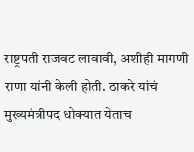राष्ट्रपती राजवट लावावी, अशीही मागणी राणा यांनी केली होती. ठाकरे यांचं मुख्यमंत्रीपद धोक्यात येताच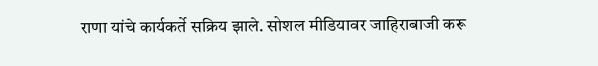राणा यांचे कार्यकर्ते सक्रिय झाले. सोशल मीडियावर जाहिराबाजी करू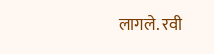लागले. रवी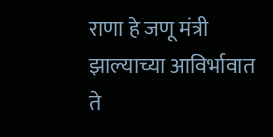राणा हे जणू मंत्री झाल्याच्या आविर्भावात ते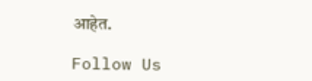आहेत.

Follow Us